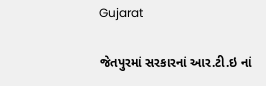Gujarat

જેતપુરમાં સરકારનાં આર.ટી.ઇ નાં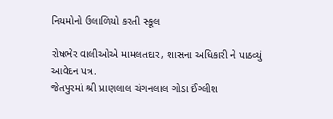નિયમોનો ઉલાળિયો કરતી સ્કૂલ

રોષભેર વાલીઓએ મામલતદાર, શાસના અધિકારી ને પાઠવ્યું આવેદન પત્ર.
જેતપુરમાં શ્રી પ્રાણલાલ ચંગનલાલ ગોડા ઈંગ્લીશ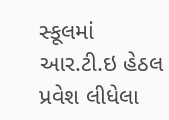સ્કૂલમાં આર.ટી.ઇ હેઠલ પ્રવેશ લીધેલા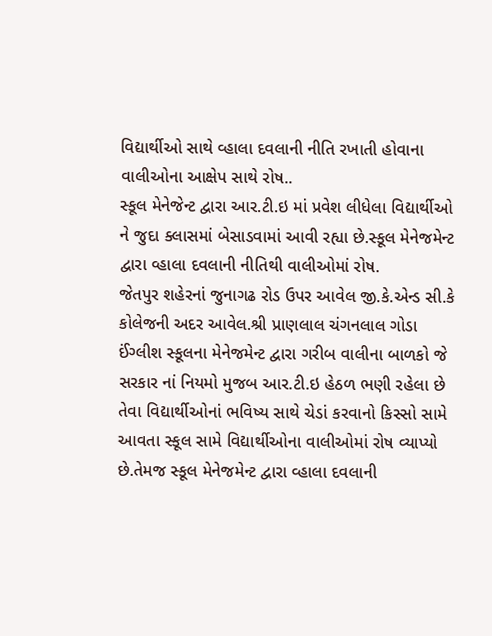વિદ્યાર્થીઓ સાથે વ્હાલા દવલાની નીતિ રખાતી હોવાના વાલીઓના આક્ષેપ સાથે રોષ..
સ્કૂલ મેનેજેન્ટ દ્વારા આર.ટી.ઇ માં પ્રવેશ લીધેલા વિદ્યાર્થીઓ ને જુદા ક્લાસમાં બેસાડવામાં આવી રહ્યા છે.સ્કૂલ મેનેજમેન્ટ દ્વારા વ્હાલા દવલાની નીતિથી વાલીઓમાં રોષ.
જેતપુર ‌શહેરનાં જુનાગઢ રોડ ઉપર આવેલ જી.કે.એન્ડ સી.કે કોલેજની અદર આવેલ.શ્રી પ્રાણલાલ ચંગનલાલ ગોડા ઈંગ્લીશ સ્કૂલના મેનેજમેન્ટ દ્વારા ગરીબ વાલીના બાળકો જે સરકાર નાં નિયમો મુજબ આર.ટી.ઇ હેઠળ ભણી રહેલા છે તેવા વિદ્યાર્થીઓનાં ભવિષ્ય સાથે ચેડાં કરવાનો કિસ્સો સામે આવતા સ્કૂલ સામે વિદ્યાર્થીઓના વાલીઓમાં રોષ વ્યાપ્યો છે.તેમજ સ્કૂલ મેનેજમેન્ટ દ્વારા વ્હાલા દવલાની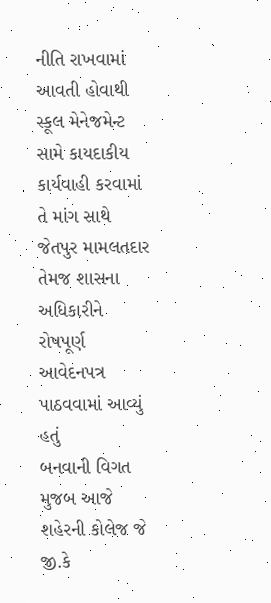નીતિ રાખવામાં આવતી હોવાથી સ્કૂલ મેનેજમેન્ટ સામે કાયદાકીય કાર્યવાહી કરવામાં તે માંગ સાથે જેતપુર મામલતદાર તેમજ શાસના અધિકારીને રોષપૂર્ણ આવેદનપત્ર પાઠવવામાં આવ્યું હતું
બનવાની વિગત મુજબ આજે શહેરની કોલેજ જે જી.કે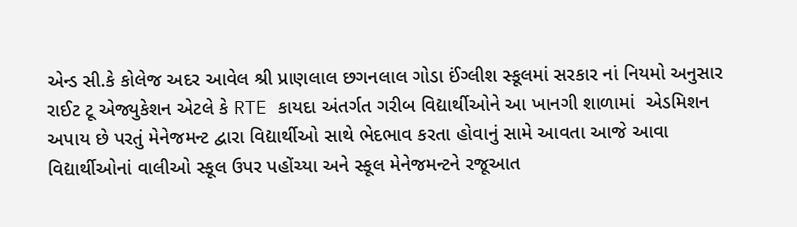એન્ડ સી.કે કોલેજ અદર આવેલ શ્રી પ્રાણલાલ છગનલાલ ગોડા ઈંગ્લીશ સ્કૂલમાં સરકાર નાં નિયમો અનુસાર  રાઈટ ટૂ એજ્યુકેશન એટલે કે RTE કાયદા અંતર્ગત ગરીબ વિદ્યાર્થીઓને આ ખાનગી શાળામાં  એડમિશન અપાય છે પરતું મેનેજમન્ટ દ્વારા વિદ્યાર્થીઓ સાથે ભેદભાવ કરતા હોવાનું સામે આવતા આજે આવા વિદ્યાર્થીઓનાં વાલીઓ સ્કૂલ ઉપર પહોંચ્યા અને સ્કૂલ મેનેજમન્ટને રજૂઆત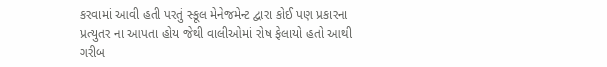કરવામાં આવી હતી પરતું સ્કૂલ મેનેજમેન્ટ દ્વારા કોઈ પણ પ્રકારના પ્રત્યુતર ના આપતા હોય જેથી વાલીઓમાં રોષ ફેલાયો હતો આથી ગરીબ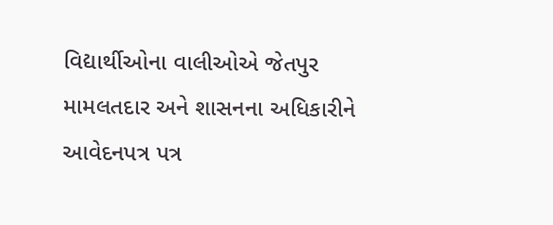વિદ્યાર્થીઓના વાલીઓએ જેતપુર મામલતદાર અને શાસનના અધિકારીને આવેદનપત્ર પત્ર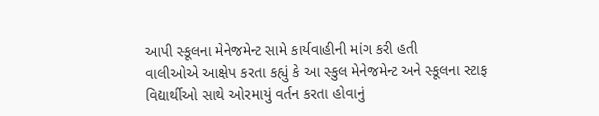આપી સ્કૂલના મેનેજમેન્ટ સામે કાર્યવાહીની માંગ કરી હતી
વાલીઓએ આક્ષેપ કરતા કહ્યું કે આ સ્કુલ મેનેજમેન્ટ અને સ્કૂલના સ્ટાફ વિદ્યાર્થીઓ સાથે ઓરમાયું વર્તન કરતા હોવાનું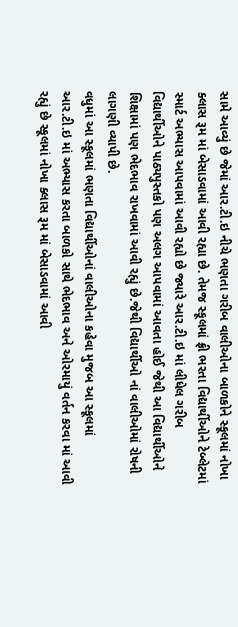સામે આવ્યું છે જેમાં આર.ટી.ઇ નીચે ભણતા ગરીબ વાલીઓના બાળકોને સ્કૂલમાં નોખા ક્લાસ રૂમ માં બેસાડવામાં આવી રહ્યા છે. તેમજ સ્કૂલમાં ફ્રી ભરતા વિદ્યાર્થીઓને ટેબ્લેટમાં સ્માર્ટ અભ્યાસ આપવામાં આવી રહ્યો છે જ્યારે આર.ટી.ઇ માં લીધેલ ગરીબ વિદ્યાર્થીઓને પાઠ્યપુસ્તકો પણ અલગ આપવામાં આવતા હોઈ જેથી આ વિદ્યાર્થીઓને શિક્ષામાં પણ ભેદભાવ રાખવામાં આવી રહ્યું છે.જેથી વિદ્યાર્થીઓ નાં વાલીઓમાં રોષની લાગણી વ્યાપી છે.
વધુમાં આ સ્કૂલમાં ભણતા વિદ્યાર્થીઓનાં વાલીઓના કહેવા મુજબ આ સ્કૂલમાં આર.ટી.ઇ માં અભ્યાસ કરતા બાળકો સાથે ભેદભાવ અને ઓરમાયું વર્તન કરવા માં આવી રહ્યું છે સ્કૂલમાં નોખા ક્લાસ રૂમ માં બેસાડવામાં આવી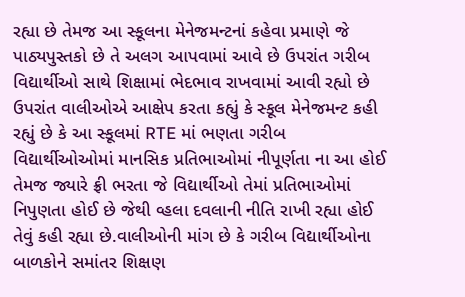રહ્યા છે તેમજ આ સ્કૂલના મેનેજમન્ટનાં કહેવા પ્રમાણે જે પાઠ્યપુસ્તકો છે તે અલગ આપવામાં આવે છે ઉપરાંત ગરીબ વિદ્યાર્થીઓ સાથે શિક્ષામાં ભેદભાવ રાખવામાં આવી રહ્યો છે ઉપરાંત વાલીઓએ આક્ષેપ કરતા કહ્યું કે સ્કૂલ મેનેજમન્ટ કહી રહ્યું છે કે આ સ્કૂલમાં RTE માં ભણતા ગરીબ વિદ્યાર્થીઓઓમાં માનસિક પ્રતિભાઓમાં નીપૂર્ણતા ના આ હોઈ તેમજ જ્યારે ફ્રી ભરતા જે વિદ્યાર્થીઓ તેમાં પ્રતિભાઓમાં નિપુણતા હોઈ છે જેથી વ્હલા દવલાની નીતિ રાખી રહ્યા હોઈ તેવું કહી રહ્યા છે.વાલીઓની માંગ છે કે ગરીબ વિદ્યાર્થીઓના બાળકોને સમાંતર શિક્ષણ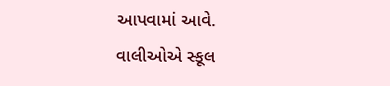આપવામાં આવે.
વાલીઓએ સ્કૂલ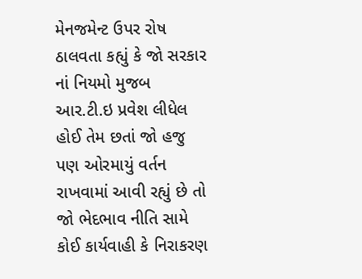મેનજમેન્ટ ઉપર રોષ ઠાલવતા કહ્યું કે જો સરકાર નાં નિયમો મુજબ આર.ટી.ઇ પ્રવેશ લીધેલ હોઈ તેમ છતાં જો હજુ પણ ઓરમાયું વર્તન રાખવામાં આવી રહ્યું છે તો જો ભેદભાવ નીતિ સામે કોઈ કાર્યવાહી કે નિરાકરણ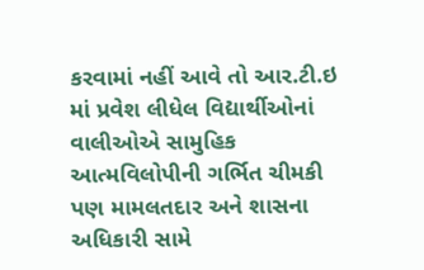કરવામાં નહીં આવે તો આર.ટી.ઇ માં પ્રવેશ લીધેલ વિદ્યાર્થીઓનાં વાલીઓએ સામુહિક આત્મવિલોપીની ગર્ભિત ચીમકી પણ મામલતદાર અને શાસના અધિકારી સામે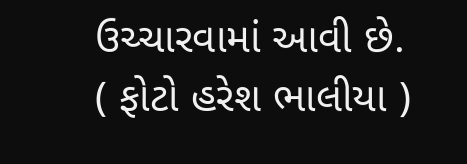ઉચ્ચારવામાં આવી છે.
( ફોટો હરેશ ભાલીયા )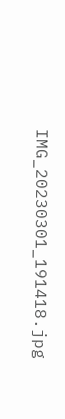IMG_20230301_191418.jpg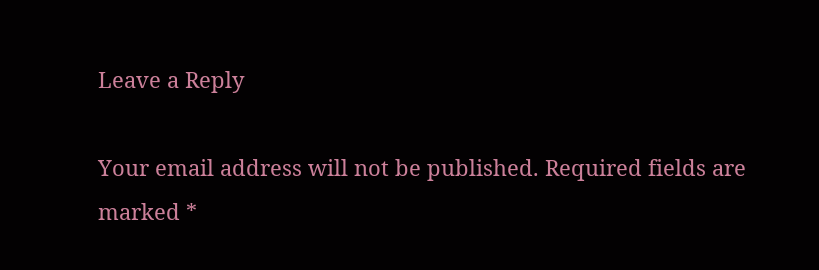Leave a Reply

Your email address will not be published. Required fields are marked *